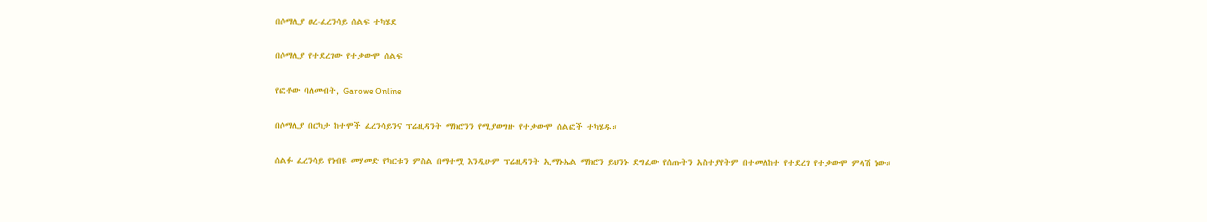በሶማሊያ ፀረ-ፈረንሳይ ሰልፍ ተካሄደ

በሶማሊያ የተደረገው የተቃውሞ ሰልፍ

የፎቶው ባለመብት, Garowe Online

በሶማሊያ በርካታ ከተሞች ፈረንሳይንና ፕሬዚዳንት ማክሮንን የሚያወግዙ የተቃውሞ ሰልፎች ተካሄዱ።

ሰልፉ ፈረንሳይ የነብዩ መሃመድ የካርቱን ምስል በማተሟ እንዲሁም ፕሬዚዳንት ኢማኑኤል ማክሮን ይህንኑ ደግፈው የሰጡትን አስተያየትም በተመለከተ የተደረገ የተቃውሞ ምላሽ ነው።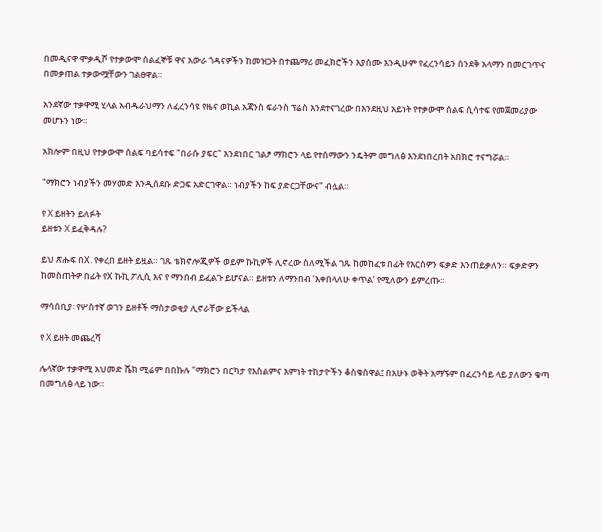በመዲናዋ ሞቃዲሾ የተቃውሞ ሰልፈኞቹ ዋና አውራ ጎዳናዎችን ከመዝጋት በተጨማሪ መፈክሮችን እያሰሙ እንዲሁም የፈረንሳይን ሰንደቅ አላማን በመርገጥና በመቃጠል ተቃውሟቸውን ገልፀዋል።

አንደኛው ተቃዋሚ ሂላል አብዱራህማን ለፈረንሳዩ የዜና ወኪል አጃንስ ፍራንስ ፕሬስ እንደተናገረው በእንደዚህ አይነት የተቃውሞ ሰልፍ ሲሳተፍ የመጀመሪያው መሆኑን ነው።

አክሎም በዚህ የተቃውሞ ሰልፍ ባይሳተፍ "በራሱ ያፍር" እንደነበር ገልፆ ማክሮን ላይ የተሰማውን ንዴትም መግለፅ እንደነበረበት አበክሮ ተናግሯል።

"ማክሮን ነብያችን መሃመድ እንዲሰደቡ ድጋፍ አድርገዋል። ነብያችን ከፍ ያድርጋቸውና" ብሏል።

የ X ይዘትን ይለፉት
ይዘቱን X ይፈቅዳሉ?

ይህ ጽሑፍ በX. የቀረበ ይዘት ይዟል። ገጹ ቴክኖሎጂዎች ወይም ኩኪዎች ሊኖረው ስለሚችል ገጹ ከመከፈቱ በፊት የእርስዎን ፍቃድ እንጠይቃለን። ፍቃድዎን ከመስጠትዎ በፊት የX ኩኪ ፖሊሲ እና የ ማንበብ ይፈልጉ ይሆናል። ይዘቱን ለማንበብ ‘እቀበላለሁ ቀጥል’ የሚለውን ይምረጡ።

ማሳሰቢያ፡ የሦስተኛ ወገን ይዘቶች ማስታወቂያ ሊኖራቸው ይችላል

የ X ይዘት መጨረሻ

ሌላኛው ተቃዋሚ አህመድ ሼክ ሚሬም በበኩሉ "ማክሮን በርካታ የእስልምና እምነት ተከታዮችን ቆስቁሰዋል፤ በአሁኑ ወቅት አማኙም በፈረንሳይ ላይ ያለውን ቁጣ በመግለፅ ላይ ነው።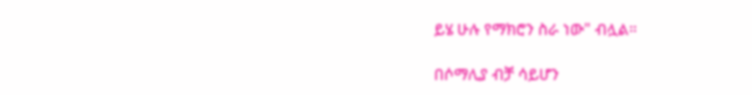ይሄ ሁሉ የማክሮን ስራ ነው" ብሏል።

በሶማሊያ ብቻ ሳይሆን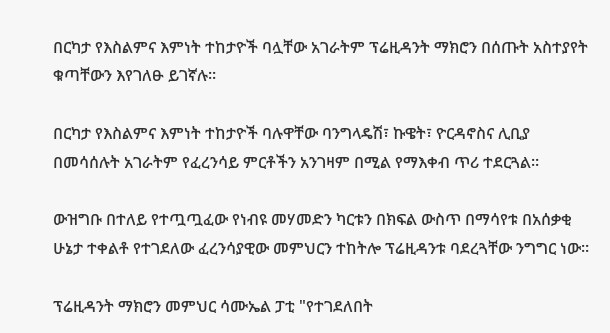በርካታ የእስልምና እምነት ተከታዮች ባሏቸው አገራትም ፕሬዚዳንት ማክሮን በሰጡት አስተያየት ቁጣቸውን እየገለፁ ይገኛሉ።

በርካታ የእስልምና እምነት ተከታዮች ባሉዋቸው ባንግላዴሽ፣ ኩዌት፣ ዮርዳኖስና ሊቢያ በመሳሰሉት አገራትም የፈረንሳይ ምርቶችን አንገዛም በሚል የማእቀብ ጥሪ ተደርጓል።

ውዝግቡ በተለይ የተጧጧፈው የነብዩ መሃመድን ካርቱን በክፍል ውስጥ በማሳየቱ በአሰቃቂ ሁኔታ ተቀልቶ የተገደለው ፈረንሳያዊው መምህርን ተከትሎ ፕሬዚዳንቱ ባደረጓቸው ንግግር ነው።

ፕሬዚዳንት ማክሮን መምህር ሳሙኤል ፓቲ "የተገደለበት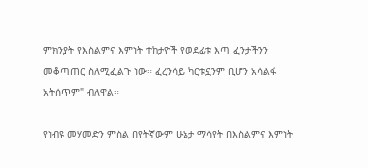ምክንያት የእስልምና እምነት ተከታዮች የወደፊቱ እጣ ፈንታችንን መቆጣጠር ስለሚፈልጉ ነው። ፈረንሳይ ካርቱኗንም ቢሆን አሳልፋ አትሰጥም" ብለዋል።

የነብዩ መሃመድን ምስል በየትኛውም ሁኔታ ማሳየት በእስልምና እምነት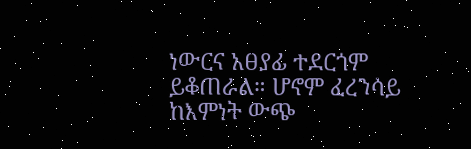ነውርና አፀያፊ ተደርጎም ይቆጠራል። ሆኖም ፈረንሳይ ከእምነት ውጭ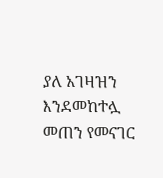ያለ አገዛዝን እንደመከተሏ መጠን የመናገር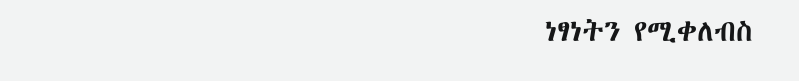ነፃነትን የሚቀለብስ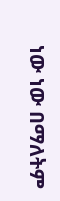ነው ነው በማለትም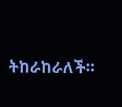ትከራከራለች።